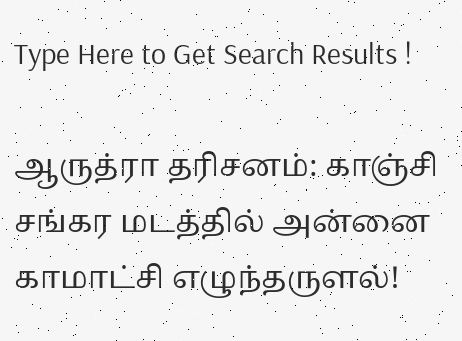Type Here to Get Search Results !

ஆருத்ரா தரிசனம்: காஞ்சி சங்கர மடத்தில் அன்னை காமாட்சி எழுந்தருளல்!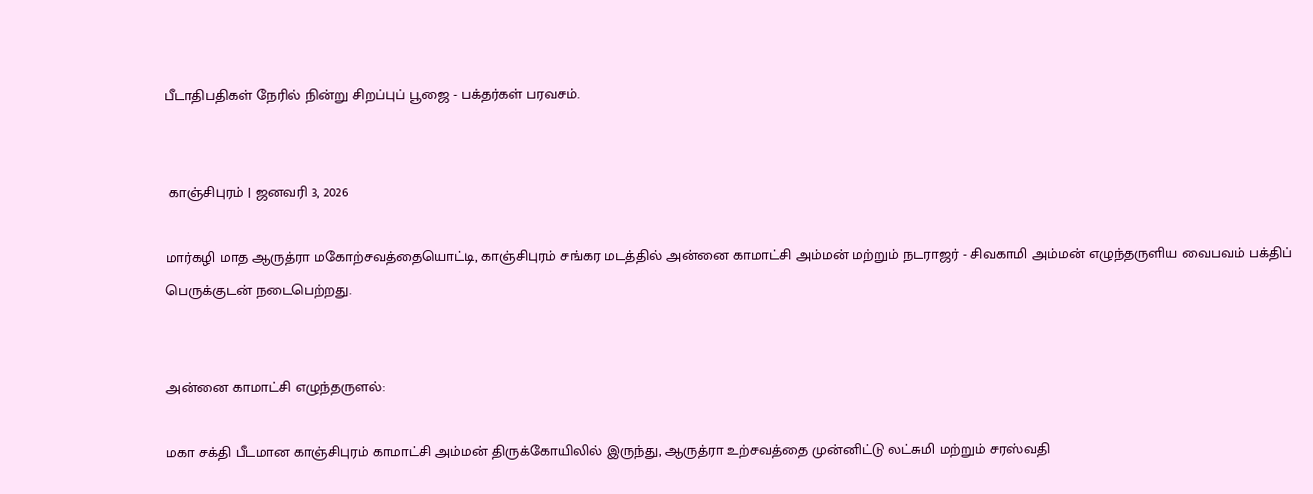பீடாதிபதிகள் நேரில் நின்று சிறப்புப் பூஜை - பக்தர்கள் பரவசம்.


 காஞ்சிபுரம் | ஜனவரி 3, 2026

மார்கழி மாத ஆருத்ரா மகோற்சவத்தையொட்டி, காஞ்சிபுரம் சங்கர மடத்தில் அன்னை காமாட்சி அம்மன் மற்றும் நடராஜர் - சிவகாமி அம்மன் எழுந்தருளிய வைபவம் பக்திப் பெருக்குடன் நடைபெற்றது.


அன்னை காமாட்சி எழுந்தருளல்:

மகா சக்தி பீடமான காஞ்சிபுரம் காமாட்சி அம்மன் திருக்கோயிலில் இருந்து, ஆருத்ரா உற்சவத்தை முன்னிட்டு லட்சுமி மற்றும் சரஸ்வதி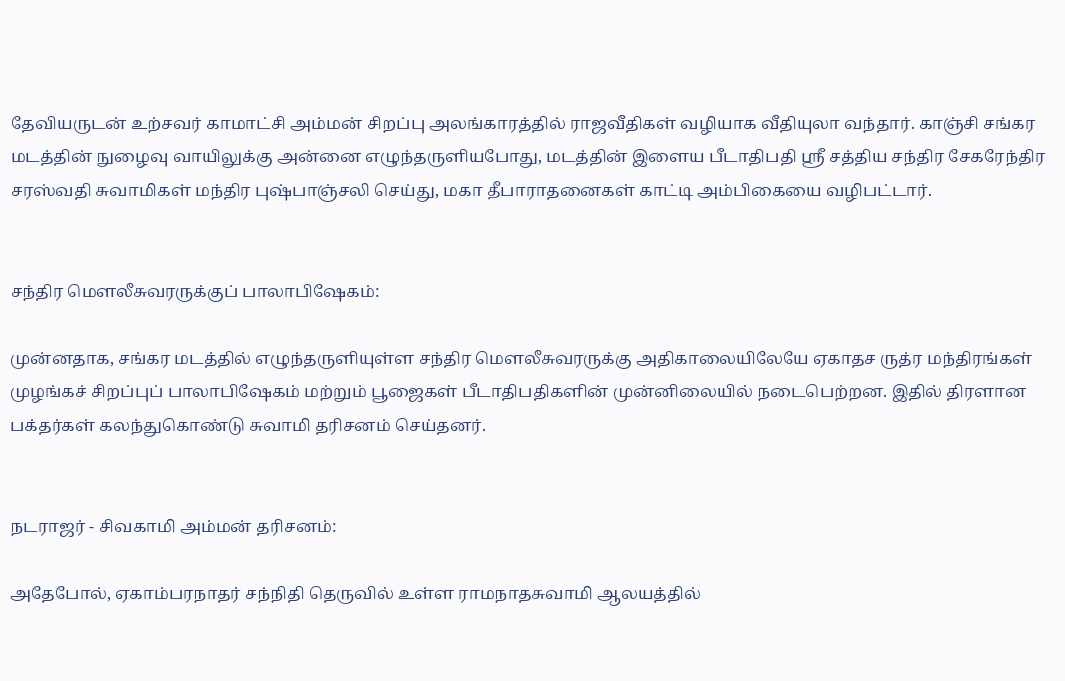தேவியருடன் உற்சவர் காமாட்சி அம்மன் சிறப்பு அலங்காரத்தில் ராஜவீதிகள் வழியாக வீதியுலா வந்தார். காஞ்சி சங்கர மடத்தின் நுழைவு வாயிலுக்கு அன்னை எழுந்தருளியபோது, மடத்தின் இளைய பீடாதிபதி ஸ்ரீ சத்திய சந்திர சேகரேந்திர சரஸ்வதி சுவாமிகள் மந்திர புஷ்பாஞ்சலி செய்து, மகா தீபாராதனைகள் காட்டி அம்பிகையை வழிபட்டார்.


சந்திர மௌலீசுவரருக்குப் பாலாபிஷேகம்:

முன்னதாக, சங்கர மடத்தில் எழுந்தருளியுள்ள சந்திர மௌலீசுவரருக்கு அதிகாலையிலேயே ஏகாதச ருத்ர மந்திரங்கள் முழங்கச் சிறப்புப் பாலாபிஷேகம் மற்றும் பூஜைகள் பீடாதிபதிகளின் முன்னிலையில் நடைபெற்றன. இதில் திரளான பக்தர்கள் கலந்துகொண்டு சுவாமி தரிசனம் செய்தனர்.


நடராஜர் - சிவகாமி அம்மன் தரிசனம்:

அதேபோல், ஏகாம்பரநாதர் சந்நிதி தெருவில் உள்ள ராமநாதசுவாமி ஆலயத்தில்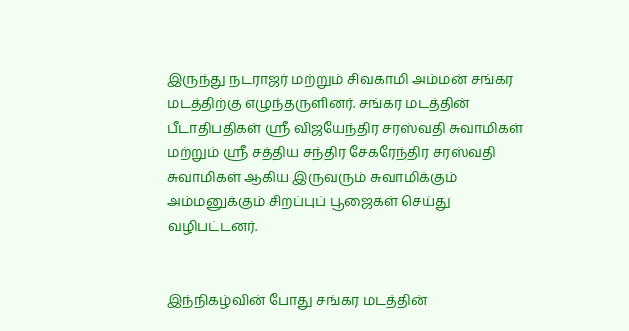இருந்து நடராஜர் மற்றும் சிவகாமி அம்மன் சங்கர மடத்திற்கு எழுந்தருளினர். சங்கர மடத்தின் பீடாதிபதிகள் ஸ்ரீ விஜயேந்திர சரஸ்வதி சுவாமிகள் மற்றும் ஸ்ரீ சத்திய சந்திர சேகரேந்திர சரஸ்வதி சுவாமிகள் ஆகிய இருவரும் சுவாமிக்கும் அம்மனுக்கும் சிறப்புப் பூஜைகள் செய்து வழிபட்டனர்.


இந்நிகழ்வின் போது சங்கர மடத்தின்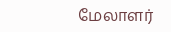மேலாளர்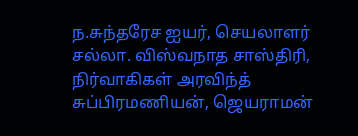ந.சுந்தரேச ஐயர், செயலாளர் சல்லா. விஸ்வநாத சாஸ்திரி, நிர்வாகிகள் அரவிந்த் சுப்பிரமணியன், ஜெயராமன்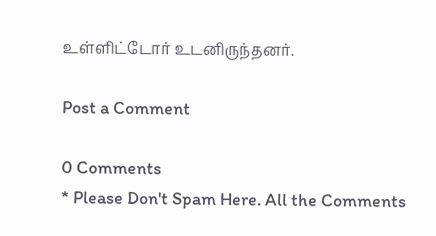உள்ளிட்டோர் உடனிருந்தனர்.

Post a Comment

0 Comments
* Please Don't Spam Here. All the Comments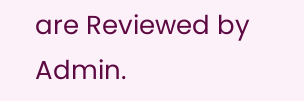are Reviewed by Admin.